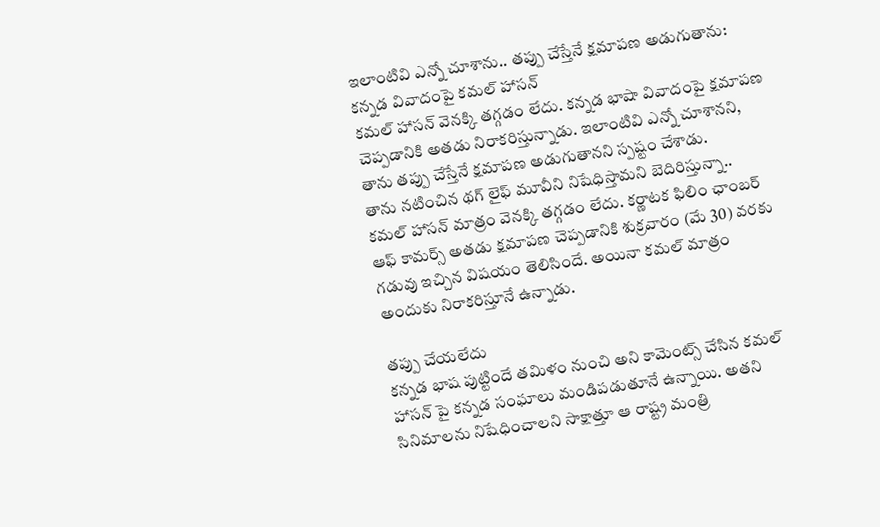ఇలాంటివి ఎన్నో చూశాను.. తప్పు చేస్తేనే క్షమాపణ అడుగుతాను: కన్నడ వివాదంపై కమల్ హాసన్
కమల్ హాసన్ వెనక్కి తగ్గడం లేదు. కన్నడ భాషా వివాదంపై క్షమాపణ చెప్పడానికి అతడు నిరాకరిస్తున్నాడు. ఇలాంటివి ఎన్నో చూశానని, తాను తప్పు చేస్తేనే క్షమాపణ అడుగుతానని స్పష్టం చేశాడు.
తాను నటించిన థగ్ లైఫ్ మూవీని నిషేధిస్తామని బెదిరిస్తున్నా.. కమల్ హాసన్ మాత్రం వెనక్కి తగ్గడం లేదు. కర్ణాటక ఫిలిం ఛాంబర్ ఆఫ్ కామర్స్ అతడు క్షమాపణ చెప్పడానికి శుక్రవారం (మే 30) వరకు గడువు ఇచ్చిన విషయం తెలిసిందే. అయినా కమల్ మాత్రం అందుకు నిరాకరిస్తూనే ఉన్నాడు.

తప్పు చేయలేదు
కన్నడ భాష పుట్టిందే తమిళం నుంచి అని కామెంట్స్ చేసిన కమల్ హాసన్ పై కన్నడ సంఘాలు మండిపడుతూనే ఉన్నాయి. అతని సినిమాలను నిషేధించాలని సాక్షాత్తూ ఆ రాష్ట్ర మంత్రి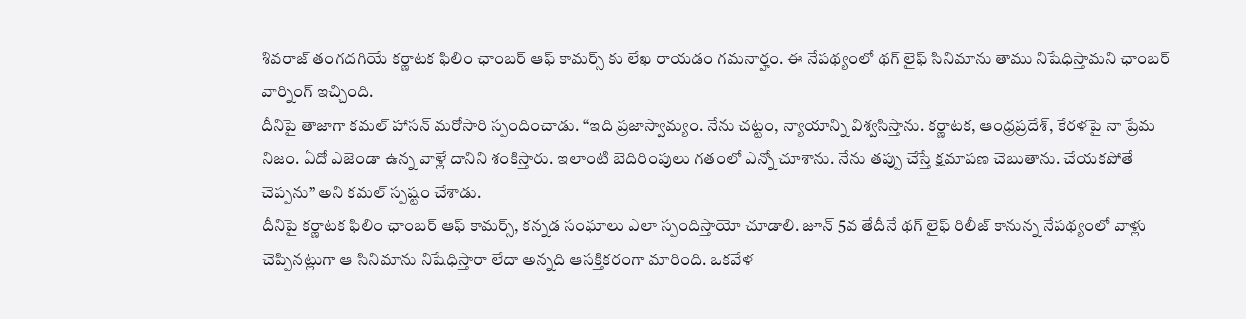శివరాజ్ తంగదగియే కర్ణాటక ఫిలిం ఛాంబర్ ఆఫ్ కామర్స్ కు లేఖ రాయడం గమనార్హం. ఈ నేపథ్యంలో థగ్ లైఫ్ సినిమాను తాము నిషేధిస్తామని ఛాంబర్ వార్నింగ్ ఇచ్చింది.
దీనిపై తాజాగా కమల్ హాసన్ మరోసారి స్పందించాడు. “ఇది ప్రజాస్వామ్యం. నేను చట్టం, న్యాయాన్ని విశ్వసిస్తాను. కర్ణాటక, ఆంధ్రప్రదేశ్, కేరళపై నా ప్రేమ నిజం. ఏదో ఎజెండా ఉన్న వాళ్లే దానిని శంకిస్తారు. ఇలాంటి బెదిరింపులు గతంలో ఎన్నో చూశాను. నేను తప్పు చేస్తే క్షమాపణ చెబుతాను. చేయకపోతే చెప్పను” అని కమల్ స్పష్టం చేశాడు.
దీనిపై కర్ణాటక ఫిలిం ఛాంబర్ ఆఫ్ కామర్స్, కన్నడ సంఘాలు ఎలా స్పందిస్తాయో చూడాలి. జూన్ 5వ తేదీనే థగ్ లైఫ్ రిలీజ్ కానున్న నేపథ్యంలో వాళ్లు చెప్పినట్లుగా ఆ సినిమాను నిషేధిస్తారా లేదా అన్నది ఆసక్తికరంగా మారింది. ఒకవేళ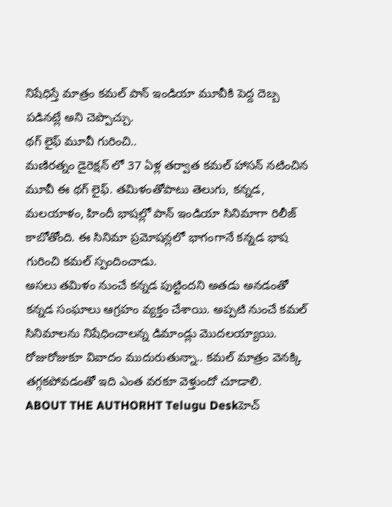నిషేధిస్తే మాత్రం కమల్ పాన్ ఇండియా మూవీకి పెద్ద దెబ్బ పడినట్లే అని చెప్పొచ్చు.
థగ్ లైఫ్ మూవీ గురించి..
మణిరత్నం డైరెక్షన్ లో 37 ఏళ్ల తర్వాత కమల్ హాసన్ నటించిన మూవీ ఈ థగ్ లైఫ్. తమిళంతోపాటు తెలుగు, కన్నడ, మలయాళం, హిందీ భాషల్లో పాన్ ఇండియా సినిమాగా రిలీజ్ కాబోతోంది. ఈ సినిమా ప్రమోషన్లలో భాగంగానే కన్నడ భాష గురించి కమల్ స్పందించాడు.
అసలు తమిళం నుంచే కన్నడ పుట్టిందని అతడు అనడంతో కన్నడ సంఘాలు ఆగ్రహం వ్యక్తం చేశాయి. అప్పటి నుంచే కమల్ సినిమాలను నిషేధించాలన్న డిమాండ్లు మొదలయ్యాయి. రోజురోజుకూ వివాదం ముదురుతున్నా.. కమల్ మాత్రం వెనక్కి తగ్గకపోవడంతో ఇది ఎంత వరకూ వెళ్తుందో చూడాలి.
ABOUT THE AUTHORHT Telugu Deskహెచ్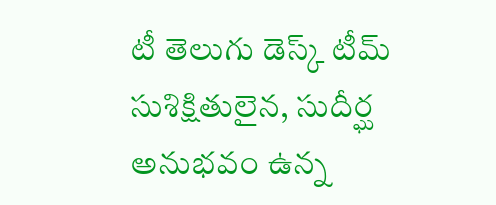టీ తెలుగు డెస్క్ టీమ్ సుశిక్షితులైన, సుదీర్ఘ అనుభవం ఉన్న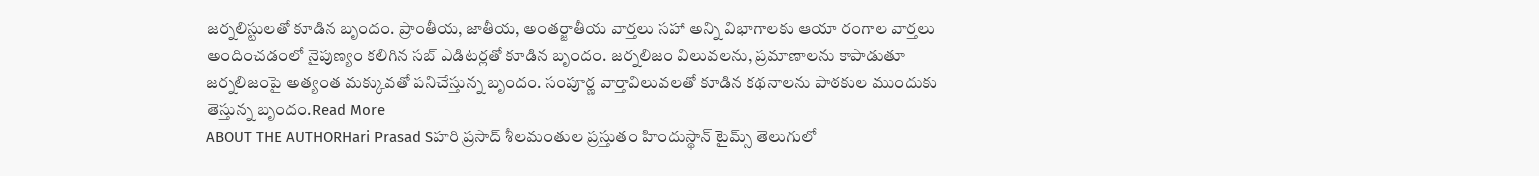జర్నలిస్టులతో కూడిన బృందం. ప్రాంతీయ, జాతీయ, అంతర్జాతీయ వార్తలు సహా అన్ని విభాగాలకు ఆయా రంగాల వార్తలు అందించడంలో నైపుణ్యం కలిగిన సబ్ ఎడిటర్లతో కూడిన బృందం. జర్నలిజం విలువలను, ప్రమాణాలను కాపాడుతూ జర్నలిజంపై అత్యంత మక్కువతో పనిచేస్తున్న బృందం. సంపూర్ణ వార్తావిలువలతో కూడిన కథనాలను పాఠకుల ముందుకు తెస్తున్న బృందం.Read More
ABOUT THE AUTHORHari Prasad Sహరి ప్రసాద్ శీలమంతుల ప్రస్తుతం హిందుస్థాన్ టైమ్స్ తెలుగులో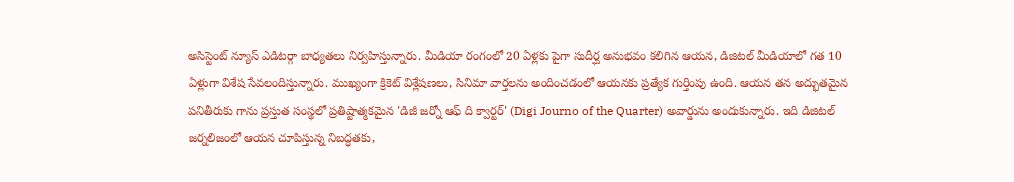అసిస్టెంట్ న్యూస్ ఎడిటర్గా బాధ్యతలు నిర్వహిస్తున్నారు. మీడియా రంగంలో 20 ఏళ్లకు పైగా సుదీర్ఘ అనుభవం కలిగిన ఆయన, డిజిటల్ మీడియాలో గత 10 ఏళ్లుగా విశేష సేవలందిస్తున్నారు. ముఖ్యంగా క్రికెట్ విశ్లేషణలు, సినిమా వార్తలను అందించడంలో ఆయనకు ప్రత్యేక గుర్తింపు ఉంది. ఆయన తన అద్భుతమైన పనితీరుకు గాను ప్రస్తుత సంస్థలో ప్రతిష్టాత్మకమైన 'డిజీ జర్నో ఆఫ్ ది క్వార్టర్' (Digi Journo of the Quarter) అవార్డును అందుకున్నారు. ఇది డిజిటల్ జర్నలిజంలో ఆయన చూపిస్తున్న నిబద్ధతకు,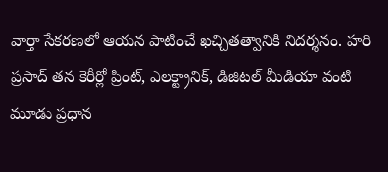వార్తా సేకరణలో ఆయన పాటించే ఖచ్చితత్వానికి నిదర్శనం. హరి ప్రసాద్ తన కెరీర్లో ప్రింట్, ఎలక్ట్రానిక్, డిజిటల్ మీడియా వంటి మూడు ప్రధాన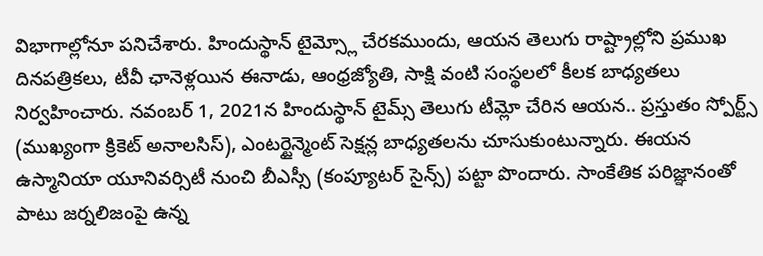విభాగాల్లోనూ పనిచేశారు. హిందుస్థాన్ టైమ్స్లో చేరకముందు, ఆయన తెలుగు రాష్ట్రాల్లోని ప్రముఖ దినపత్రికలు, టీవీ ఛానెళ్లయిన ఈనాడు, ఆంధ్రజ్యోతి, సాక్షి వంటి సంస్థలలో కీలక బాధ్యతలు నిర్వహించారు. నవంబర్ 1, 2021న హిందుస్థాన్ టైమ్స్ తెలుగు టీమ్లో చేరిన ఆయన.. ప్రస్తుతం స్పోర్ట్స్ (ముఖ్యంగా క్రికెట్ అనాలసిస్), ఎంటర్టైన్మెంట్ సెక్షన్ల బాధ్యతలను చూసుకుంటున్నారు. ఈయన ఉస్మానియా యూనివర్సిటీ నుంచి బీఎస్సీ (కంప్యూటర్ సైన్స్) పట్టా పొందారు. సాంకేతిక పరిజ్ఞానంతో పాటు జర్నలిజంపై ఉన్న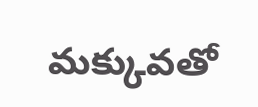మక్కువతో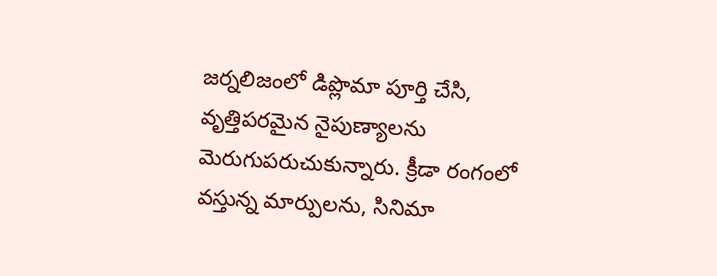జర్నలిజంలో డిప్లొమా పూర్తి చేసి, వృత్తిపరమైన నైపుణ్యాలను మెరుగుపరుచుకున్నారు. క్రీడా రంగంలో వస్తున్న మార్పులను, సినిమా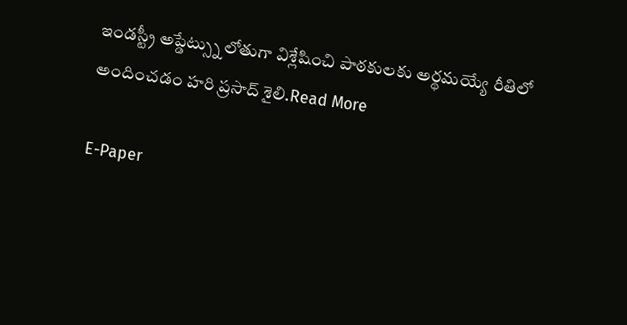ఇండస్ట్రీ అప్డేట్స్ను లోతుగా విశ్లేషించి పాఠకులకు అర్థమయ్యే రీతిలో అందించడం హరి ప్రసాద్ శైలి.Read More

E-Paper